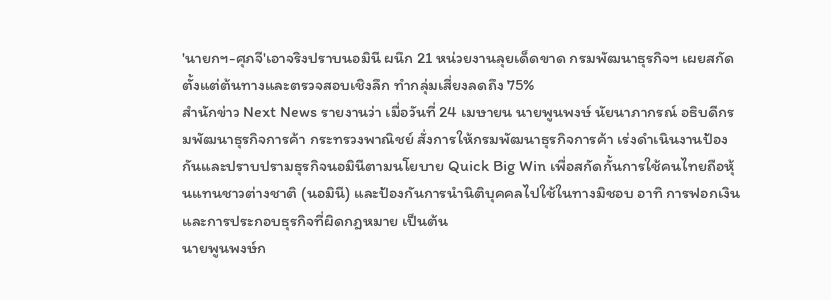'นายกฯ-ศุภจี'เอาจริงปราบนอมินี ผนึก 21 หน่วยงานลุยเด็ดขาด กรมพัฒนาธุรกิจฯ เผยสกัดตั้งแต่ต้นทางและตรวจสอบเชิงลึก ทำกลุ่มเสี่ยงลดถึง 75%
สำนักข่าว Next News รายงานว่า เมื่อวันที่ 24 เมษายน นายพูนพงษ์ นัยนาภากรณ์ อธิบดีกรมพัฒนาธุรกิจการค้า กระทรวงพาณิชย์ สั่งการให้กรมพัฒนาธุรกิจการค้า เร่งดำเนินงานป้องกันและปราบปรามธุรกิจนอมินีตามนโยบาย Quick Big Win เพื่อสกัดกั้นการใช้คนไทยถือหุ้นแทนชาวต่างชาติ (นอมินี) และป้องกันการนำนิติบุคคลไปใช้ในทางมิชอบ อาทิ การฟอกเงิน และการประกอบธุรกิจที่ผิดกฎหมาย เป็นต้น
นายพูนพงษ์ก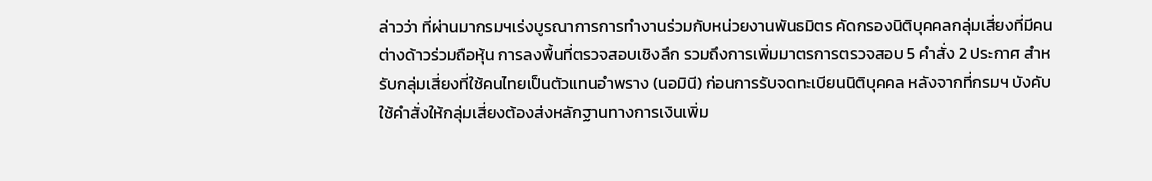ล่าวว่า ที่ผ่านมากรมฯเร่งบูรณาการการทำงานร่วมกับหน่วยงานพันธมิตร คัดกรองนิติบุคคลกลุ่มเสี่ยงที่มีคนต่างด้าวร่วมถือหุ้น การลงพื้นที่ตรวจสอบเชิงลึก รวมถึงการเพิ่มมาตรการตรวจสอบ 5 คำสั่ง 2 ประกาศ สำหรับกลุ่มเสี่ยงที่ใช้คนไทยเป็นตัวแทนอำพราง (นอมินี) ก่อนการรับจดทะเบียนนิติบุคคล หลังจากที่กรมฯ บังคับใช้คำสั่งให้กลุ่มเสี่ยงต้องส่งหลักฐานทางการเงินเพิ่ม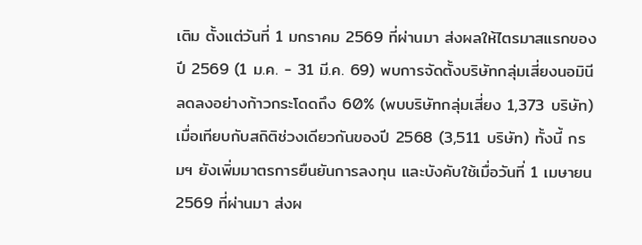เติม ตั้งแต่วันที่ 1 มกราคม 2569 ที่ผ่านมา ส่งผลให้ไตรมาสแรกของปี 2569 (1 ม.ค. - 31 มี.ค. 69) พบการจัดตั้งบริษัทกลุ่มเสี่ยงนอมินีลดลงอย่างก้าวกระโดดถึง 60% (พบบริษัทกลุ่มเสี่ยง 1,373 บริษัท) เมื่อเทียบกับสถิติช่วงเดียวกันของปี 2568 (3,511 บริษัท) ทั้งนี้ กรมฯ ยังเพิ่มมาตรการยืนยันการลงทุน และบังคับใช้เมื่อวันที่ 1 เมษายน 2569 ที่ผ่านมา ส่งผ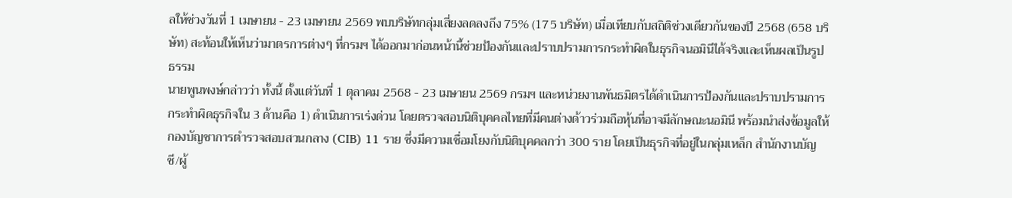ลให้ช่วงวันที่ 1 เมษายน - 23 เมษายน 2569 พบบริษัทกลุ่มเสี่ยงลดลงถึง 75% (175 บริษัท) เมื่อเทียบกับสถิติช่วงเดียวกันของปี 2568 (658 บริษัท) สะท้อนให้เห็นว่ามาตรการต่างๆ ที่กรมฯ ได้ออกมาก่อนหน้านี้ช่วยป้องกันและปราบปรามการกระทำผิดในธุรกิจนอมินีได้จริงและเห็นผลเป็นรูปธรรม
นายพูนพงษ์กล่าวว่า ทั้งนี้ ตั้งแต่วันที่ 1 ตุลาคม 2568 - 23 เมษายน 2569 กรมฯ และหน่วยงานพันธมิตรได้ดำเนินการป้องกันและปราบปรามการกระทำผิดธุรกิจใน 3 ด้านคือ 1) ดำเนินการเร่งด่วน โดยตรวจสอบนิติบุคคลไทยที่มีคนต่างด้าวร่วมถือหุ้นที่อาจมีลักษณะนอมินี พร้อมนำส่งข้อมูลให้กองบัญชาการตำรวจสอบสวนกลาง (CIB) 11 ราย ซึ่งมีความเชื่อมโยงกับนิติบุคคลกว่า 300 ราย โดยเป็นธุรกิจที่อยู่ในกลุ่มเหล็ก สำนักงานบัญชี/ผู้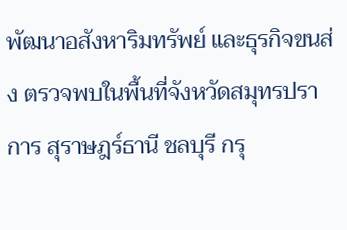พัฒนาอสังหาริมทรัพย์ และธุรกิจขนส่ง ตรวจพบในพื้นที่จังหวัดสมุทรปราการ สุราษฎร์ธานี ชลบุรี กรุ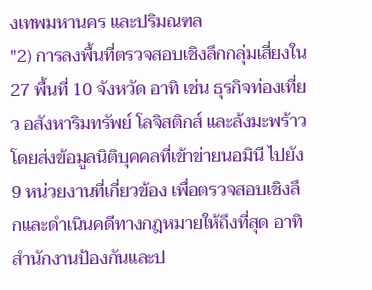งเทพมหานคร และปริมณฑล
"2) การลงพื้นที่ตรวจสอบเชิงลึกกลุ่มเสี่ยงใน 27 พื้นที่ 10 จังหวัด อาทิ เช่น ธุรกิจท่องเที่ยว อสังหาริมทรัพย์ โลจิสติกส์ และล้งมะพร้าว โดยส่งข้อมูลนิติบุคคลที่เข้าข่ายนอมินี ไปยัง 9 หน่วยงานที่เกี่ยวข้อง เพื่อตรวจสอบเชิงลึกและดำเนินคดีทางกฎหมายให้ถึงที่สุด อาทิ สำนักงานป้องกันและป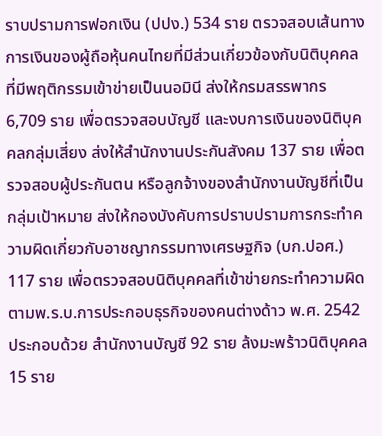ราบปรามการฟอกเงิน (ปปง.) 534 ราย ตรวจสอบเส้นทางการเงินของผู้ถือหุ้นคนไทยที่มีส่วนเกี่ยวข้องกับนิติบุคคลที่มีพฤติกรรมเข้าข่ายเป็นนอมินี ส่งให้กรมสรรพากร 6,709 ราย เพื่อตรวจสอบบัญชี และงบการเงินของนิติบุคคลกลุ่มเสี่ยง ส่งให้สำนักงานประกันสังคม 137 ราย เพื่อตรวจสอบผู้ประกันตน หรือลูกจ้างของสำนักงานบัญชีที่เป็นกลุ่มเป้าหมาย ส่งให้กองบังคับการปราบปรามการกระทำความผิดเกี่ยวกับอาชญากรรมทางเศรษฐกิจ (บก.ปอศ.) 117 ราย เพื่อตรวจสอบนิติบุคคลที่เข้าข่ายกระทำความผิดตามพ.ร.บ.การประกอบธุรกิจของคนต่างด้าว พ.ศ. 2542 ประกอบด้วย สำนักงานบัญชี 92 ราย ล้งมะพร้าวนิติบุคคล 15 ราย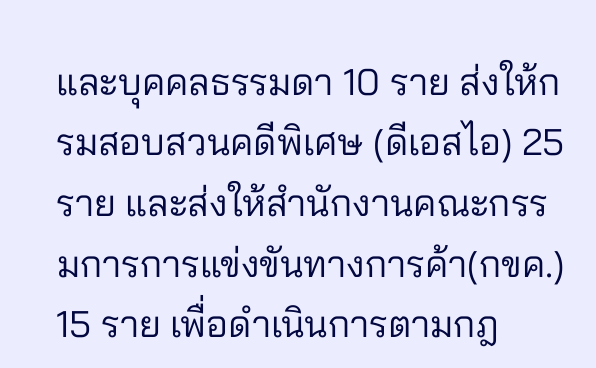และบุคคลธรรมดา 10 ราย ส่งให้กรมสอบสวนคดีพิเศษ (ดีเอสไอ) 25 ราย และส่งให้สำนักงานคณะกรรมการการแข่งขันทางการค้า(กขค.) 15 ราย เพื่อดำเนินการตามกฎ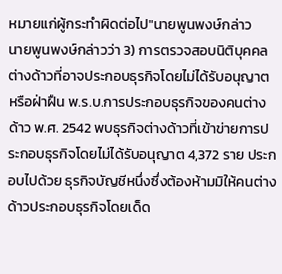หมายแก่ผู้กระทำผิดต่อไป"นายพูนพงษ์กล่าว
นายพูนพงษ์กล่าวว่า 3) การตรวจสอบนิติบุคคลต่างด้าวที่อาจประกอบธุรกิจโดยไม่ได้รับอนุญาต หรือฝ่าฝืน พ.ร.บ.การประกอบธุรกิจของคนต่างด้าว พ.ศ. 2542 พบธุรกิจต่างด้าวที่เข้าข่ายการประกอบธุรกิจโดยไม่ได้รับอนุญาต 4,372 ราย ประกอบไปด้วย ธุรกิจบัญชีหนึ่งซึ่งต้องห้ามมิให้คนต่างด้าวประกอบธุรกิจโดยเด็ด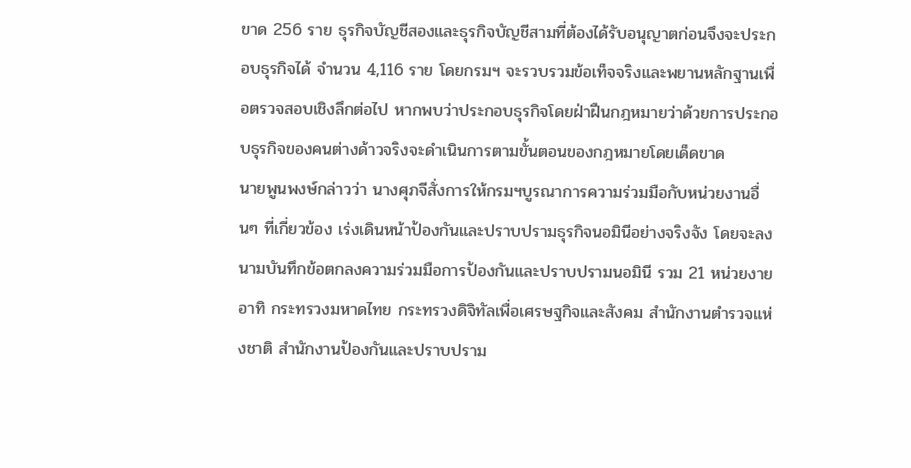ขาด 256 ราย ธุรกิจบัญชีสองและธุรกิจบัญชีสามที่ต้องได้รับอนุญาตก่อนจึงจะประกอบธุรกิจได้ จำนวน 4,116 ราย โดยกรมฯ จะรวบรวมข้อเท็จจริงและพยานหลักฐานเพื่อตรวจสอบเชิงลึกต่อไป หากพบว่าประกอบธุรกิจโดยฝ่าฝืนกฎหมายว่าด้วยการประกอบธุรกิจของคนต่างด้าวจริงจะดำเนินการตามขั้นตอนของกฎหมายโดยเด็ดขาด
นายพูนพงษ์กล่าวว่า นางศุภจีสั่งการให้กรมฯบูรณาการความร่วมมือกับหน่วยงานอื่นๆ ที่เกี่ยวข้อง เร่งเดินหน้าป้องกันและปราบปรามธุรกิจนอมินีอย่างจริงจัง โดยจะลงนามบันทึกข้อตกลงความร่วมมือการป้องกันและปราบปรามนอมินี รวม 21 หน่วยงาย อาทิ กระทรวงมหาดไทย กระทรวงดิจิทัลเพื่อเศรษฐกิจและสังคม สำนักงานตำรวจแห่งชาติ สำนักงานป้องกันและปราบปราม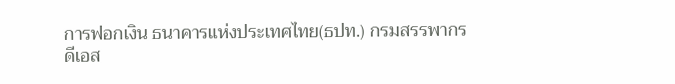การฟอกเงิน ธนาคารแห่งประเทศไทย(ธปท.) กรมสรรพากร ดีเอส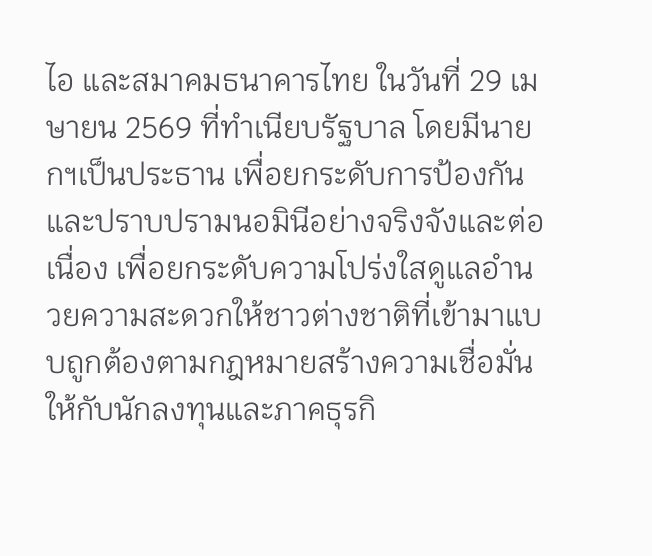ไอ และสมาคมธนาคารไทย ในวันที่ 29 เมษายน 2569 ที่ทำเนียบรัฐบาล โดยมีนายกฯเป็นประธาน เพื่อยกระดับการป้องกันและปราบปรามนอมินีอย่างจริงจังและต่อเนื่อง เพื่อยกระดับความโปร่งใสดูแลอำนวยความสะดวกให้ชาวต่างชาติที่เข้ามาแบบถูกต้องตามกฎหมายสร้างความเชื่อมั่นให้กับนักลงทุนและภาคธุรกิ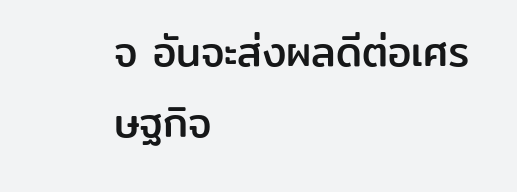จ อันจะส่งผลดีต่อเศรษฐกิจ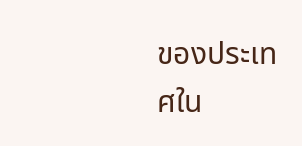ของประเทศใน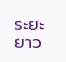ระยะยาว